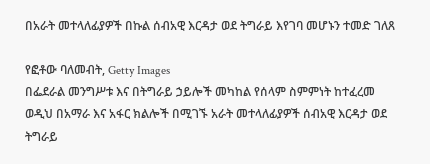በአራት መተላለፊያዎች በኩል ሰብአዊ እርዳታ ወደ ትግራይ እየገባ መሆኑን ተመድ ገለጸ

የፎቶው ባለመብት, Getty Images
በፌደራል መንግሥቱ እና በትግራይ ኃይሎች መካከል የሰላም ስምምነት ከተፈረመ ወዲህ በአማራ እና አፋር ክልሎች በሚገኙ አራት መተላለፊያዎች ሰብአዊ እርዳታ ወደ ትግራይ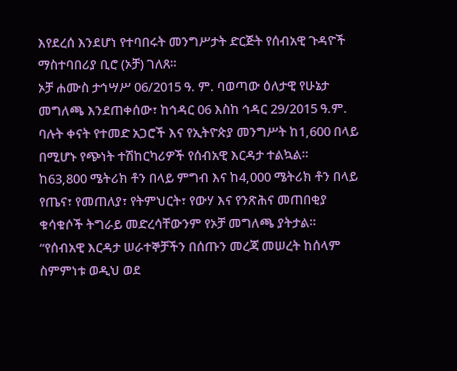እየደረሰ እንደሆነ የተባበሩት መንግሥታት ድርጅት የሰብአዊ ጉዳዮች ማስተባበሪያ ቢሮ (ኦቻ) ገለጸ።
ኦቻ ሐሙስ ታኅሣሥ 06/2015 ዓ. ም. ባወጣው ዕለታዊ የሁኔታ መግለጫ እንደጠቀሰው፣ ከኅዳር 06 እስከ ኅዳር 29/2015 ዓ.ም. ባሉት ቀናት የተመድ አጋሮች እና የኢትዮጵያ መንግሥት ከ1,600 በላይ በሚሆኑ የጭነት ተሽከርካሪዎች የሰብአዊ እርዳታ ተልኳል።
ከ63,800 ሜትሪክ ቶን በላይ ምግብ እና ከ4,000 ሜትሪክ ቶን በላይ የጤና፣ የመጠለያ፣ የትምህርት፣ የውሃ እና የንጽሕና መጠበቂያ ቁሳቁሶች ትግራይ መድረሳቸውንም የኦቻ መግለጫ ያትታል።
“የሰብአዊ እርዳታ ሠራተኞቻችን በሰጡን መረጃ መሠረት ከሰላም ስምምነቱ ወዲህ ወደ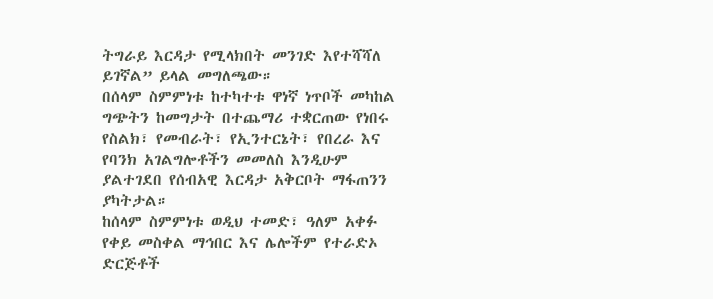ትግራይ እርዳታ የሚላክበት መንገድ እየተሻሻለ ይገኛል” ይላል መግለጫው።
በሰላም ስምምነቱ ከተካተቱ ዋነኛ ነጥቦች መካከል ግጭትን ከመግታት በተጨማሪ ተቋርጠው የነበሩ የስልክ፣ የመብራት፣ የኢንተርኔት፣ የበረራ እና የባንክ አገልግሎቶችን መመለስ እንዲሁም ያልተገደበ የሰብአዊ እርዳታ አቅርቦት ማፋጠንን ያካትታል።
ከሰላም ስምምነቱ ወዲህ ተመድ፣ ዓለም አቀፉ የቀይ መስቀል ማኅበር እና ሌሎችም የተራድኦ ድርጅቶች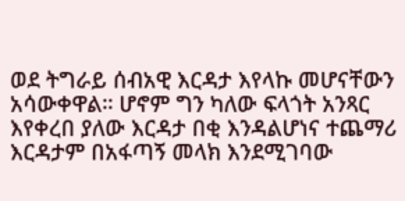ወደ ትግራይ ሰብአዊ እርዳታ እየላኩ መሆናቸውን አሳውቀዋል። ሆኖም ግን ካለው ፍላጎት አንጻር እየቀረበ ያለው እርዳታ በቂ እንዳልሆነና ተጨማሪ እርዳታም በአፋጣኝ መላክ እንደሚገባው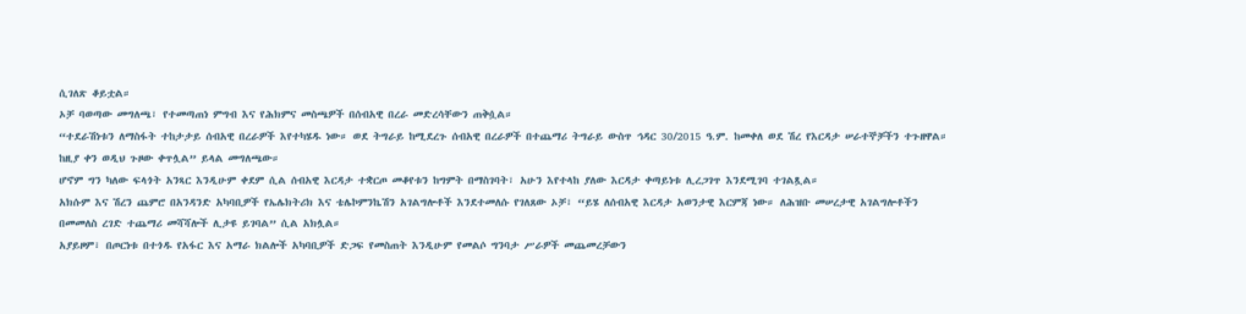ሲገለጽ ቆይቷል።
ኦቻ ባወጣው መግለጫ፣ የተመጣጠነ ምግብ እና የሕክምና መስጫዎች በሰብአዊ በረራ መድረሳቸውን ጠቅሷል።
“ተደራሽነቱን ለማስፋት ተከታታይ ሰብአዊ በረራዎች እየተካሄዱ ነው። ወደ ትግራይ ከሚደረጉ ሰብአዊ በረራዎች በተጨማሪ ትግራይ ውስጥ ኅዳር 30/2015 ዓ.ም. ከመቀለ ወደ ሽረ የእርዳታ ሠራተኞቻችን ተጉዘዋል። ከዚያ ቀን ወዲህ ጉዞው ቀጥሏል” ይላል መግለጫው።
ሆኖም ግን ካለው ፍላጎት አንጻር እንዲሁም ቀደም ሲል ሰብአዊ እርዳታ ተቋርጦ መቆየቱን ከግምት በማስገባት፣ አሁን እየተላከ ያለው እርዳታ ቀጣይነቱ ሊረጋገጥ እንደሚገባ ተገልጿል።
አክሱም እና ሽረን ጨምሮ በአንዳንድ አካባቢዎች የኤሌክትሪክ እና ቴሌኮምንኬሽን አገልግሎቶች እንደተመለሱ የገለጸው ኦቻ፣ “ይሄ ለሰብአዊ እርዳታ አወንታዊ እርምጃ ነው። ለሕዝቡ መሠረታዊ አገልግሎቶችን በመመለስ ረገድ ተጨማሪ መሻሻሎች ሊታዩ ይገባል” ሲል አክሏል።
አያይዞም፣ በጦርነቱ በተጎዱ የአፋር እና አማራ ክልሎች አካባቢዎች ድጋፍ የመስጠት እንዲሁም የመልሶ ግንባታ ሥራዎች መጨመረቻውን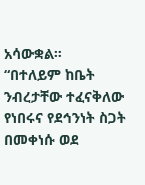አሳውቋል።
“በተለይም ከቤት ንብረታቸው ተፈናቅለው የነበሩና የደኅንነት ስጋት በመቀነሱ ወደ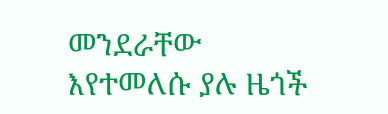መንደራቸው እየተመለሱ ያሉ ዜጎች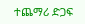ተጨማሪ ድጋፍ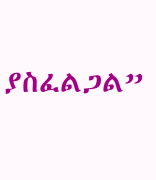ያስፈልጋል”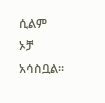ሲልም ኦቻ አሳስቧል።